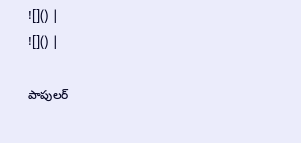![]() |
![]() |

పాపులర్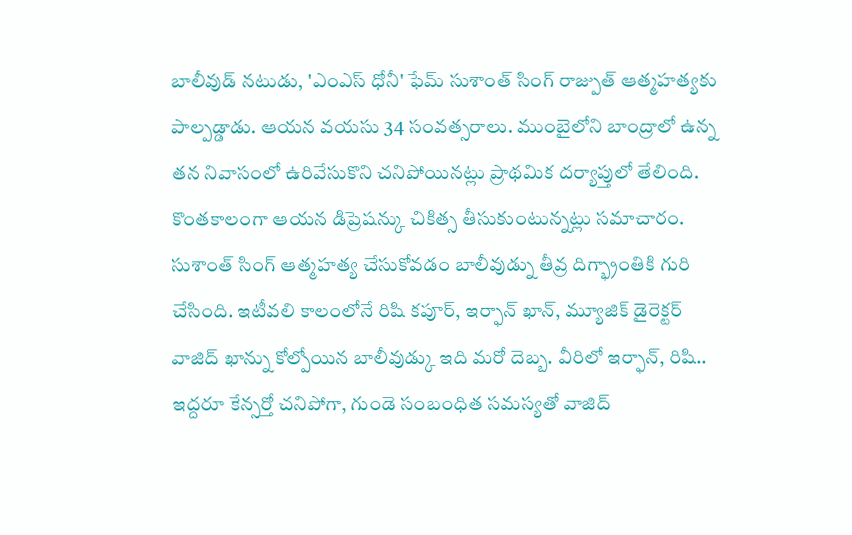బాలీవుడ్ నటుడు, 'ఎంఎస్ ధోనీ' ఫేమ్ సుశాంత్ సింగ్ రాజ్పుత్ ఆత్మహత్యకు పాల్పడ్డాడు. ఆయన వయసు 34 సంవత్సరాలు. ముంబైలోని బాంద్రాలో ఉన్న తన నివాసంలో ఉరివేసుకొని చనిపోయినట్లు ప్రాథమిక దర్యాప్తులో తేలింది. కొంతకాలంగా ఆయన డిప్రెషన్కు చికిత్స తీసుకుంటున్నట్లు సమాచారం. సుశాంత్ సింగ్ ఆత్మహత్య చేసుకోవడం బాలీవుడ్ను తీవ్ర దిగ్భ్రాంతికి గురి చేసింది. ఇటీవలి కాలంలోనే రిషి కపూర్, ఇర్ఫాన్ ఖాన్, మ్యూజిక్ డైరెక్టర్ వాజిద్ ఖాన్ను కోల్పోయిన బాలీవుడ్కు ఇది మరో దెబ్బ. వీరిలో ఇర్ఫాన్, రిషి.. ఇద్దరూ కేన్సర్తో చనిపోగా, గుండె సంబంధిత సమస్యతో వాజిద్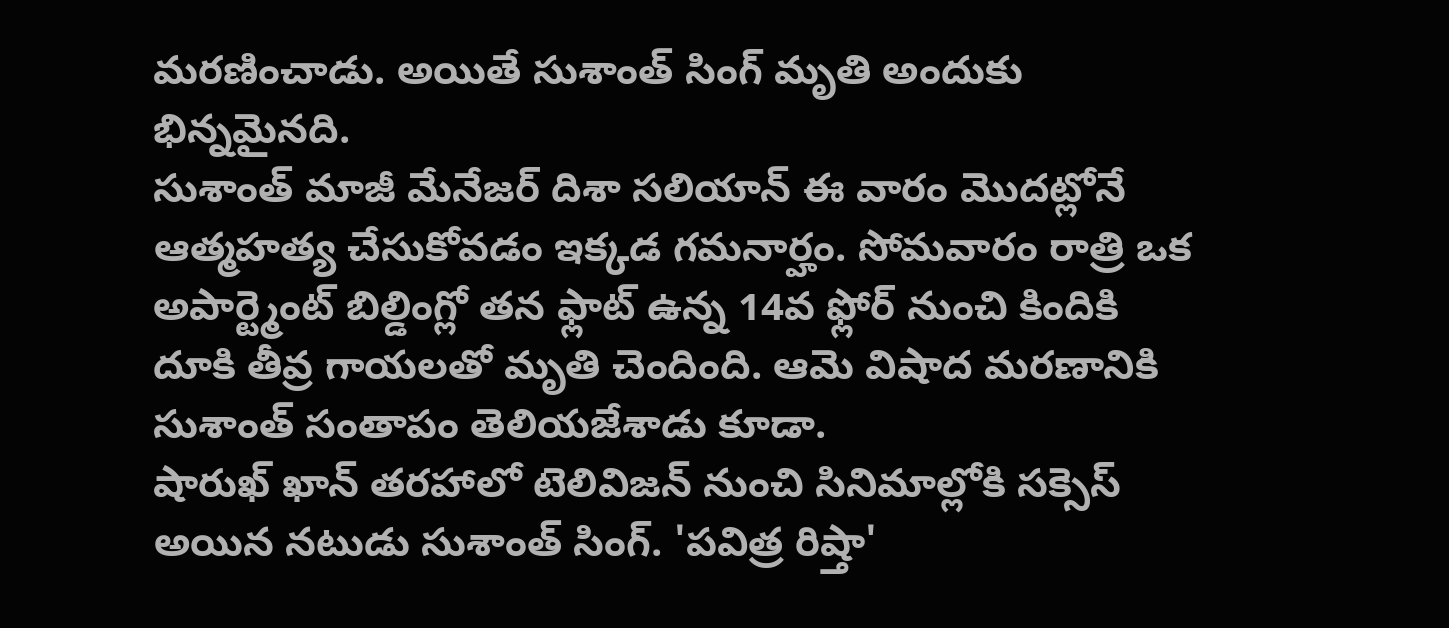మరణించాడు. అయితే సుశాంత్ సింగ్ మృతి అందుకు భిన్నమైనది.
సుశాంత్ మాజీ మేనేజర్ దిశా సలియాన్ ఈ వారం మొదట్లోనే ఆత్మహత్య చేసుకోవడం ఇక్కడ గమనార్హం. సోమవారం రాత్రి ఒక అపార్ట్మెంట్ బిల్డింగ్లో తన ఫ్లాట్ ఉన్న 14వ ఫ్లోర్ నుంచి కిందికి దూకి తీవ్ర గాయలతో మృతి చెందింది. ఆమె విషాద మరణానికి సుశాంత్ సంతాపం తెలియజేశాడు కూడా.
షారుఖ్ ఖాన్ తరహాలో టెలివిజన్ నుంచి సినిమాల్లోకి సక్సెస్ అయిన నటుడు సుశాంత్ సింగ్. 'పవిత్ర రిష్తా'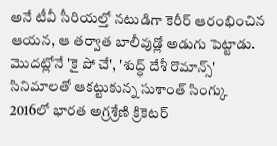అనే టీవీ సీరియల్తో నటుడిగా కెరీర్ ఆరంభించిన ఆయన, ఆ తర్వాత బాలీవుడ్లో అడుగు పెట్టాడు. మొదట్లోనే 'కై పో చే', 'శుద్ధ్ దేశీ రొమాన్స్' సినిమాలతో ఆకట్టుకున్న సుశాంత్ సింగ్కు 2016లో భారత అగ్రశ్రేణి క్రికెటర్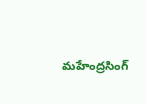మహేంద్రసింగ్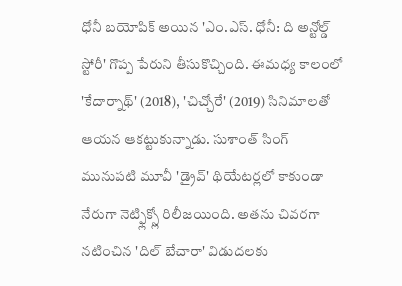ధోనీ బయోపిక్ అయిన 'ఎం.ఎస్. ధోనీ: ది అన్టోల్డ్ స్టోరీ' గొప్ప పేరుని తీసుకొచ్చింది. ఈమధ్య కాలంలో 'కేదార్నాథ్' (2018), 'చిచ్చోరే' (2019) సినిమాలతో ఆయన ఆకట్టుకున్నాడు. సుశాంత్ సింగ్ మునుపటి మూవీ 'డ్రైవ్' థియేటర్లలో కాకుండా నేరుగా నెట్ఫ్లిక్స్లో రిలీజయింది. అతను చివరగా నటించిన 'దిల్ బేచారా' విడుదలకు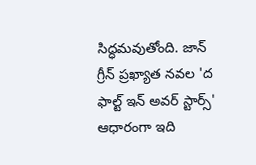సిద్ధమవుతోంది. జాన్ గ్రీన్ ప్రఖ్యాత నవల 'ద ఫాల్ట్ ఇన్ అవర్ స్టార్స్' ఆధారంగా ఇది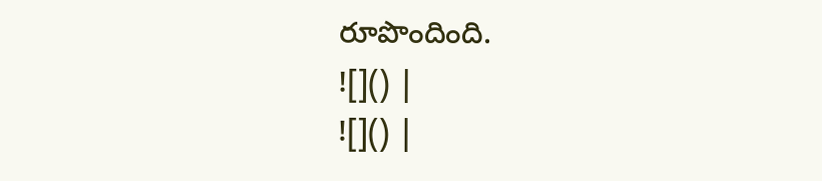రూపొందింది.
![]() |
![]() |